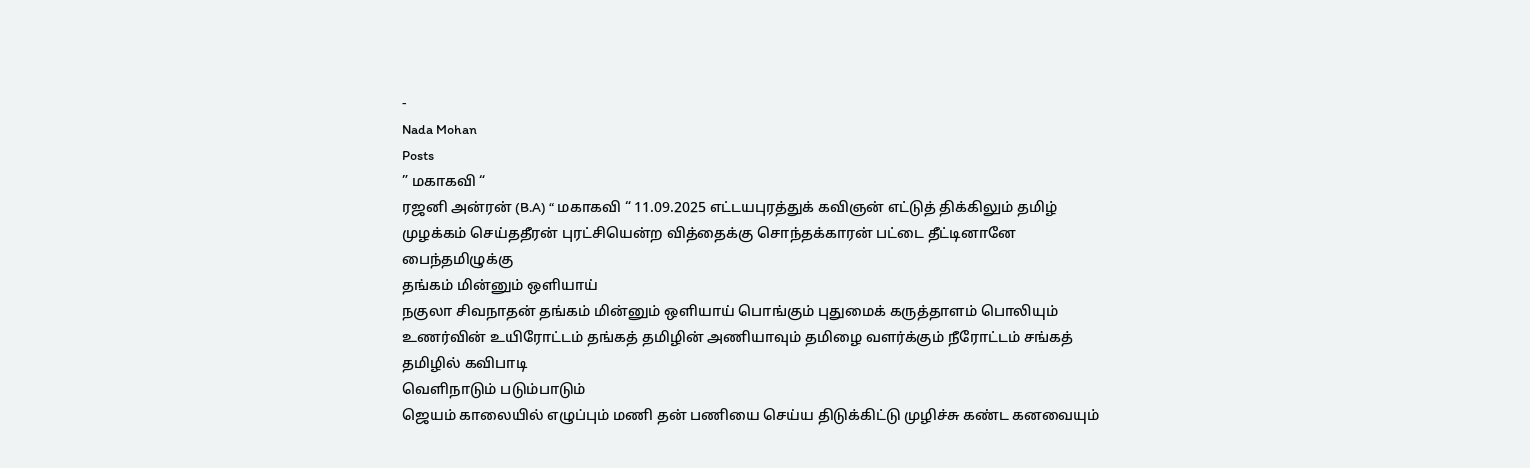-
Nada Mohan
Posts
” மகாகவி “
ரஜனி அன்ரன் (B.A) “ மகாகவி “ 11.09.2025 எட்டயபுரத்துக் கவிஞன் எட்டுத் திக்கிலும் தமிழ் முழக்கம் செய்ததீரன் புரட்சியென்ற வித்தைக்கு சொந்தக்காரன் பட்டை தீட்டினானே பைந்தமிழுக்கு
தங்கம் மின்னும் ஒளியாய்
நகுலா சிவநாதன் தங்கம் மின்னும் ஒளியாய் பொங்கும் புதுமைக் கருத்தாளம் பொலியும் உணர்வின் உயிரோட்டம் தங்கத் தமிழின் அணியாவும் தமிழை வளர்க்கும் நீரோட்டம் சங்கத் தமிழில் கவிபாடி
வெளிநாடும் படும்பாடும்
ஜெயம் காலையில் எழுப்பும் மணி தன் பணியை செய்ய திடுக்கிட்டு முழிச்சு கண்ட கனவையும்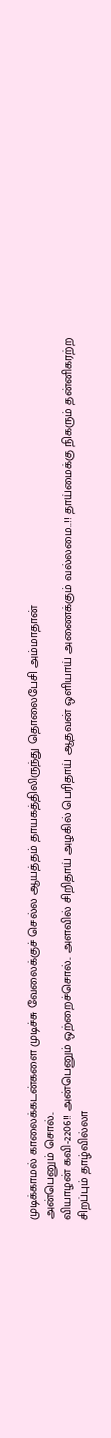முடிக்காமல் காலைக்கடன்களை முடிச்சு வேலைக்குச் செல்ல ஆயத்தம் தாயகத்திலிருந்து தொலைபேசி அம்மாதான்
அன்பெனும் சொல்..
வியாழன் கவி-2206!! அன்பெனும் ஒற்றைச்சொல்.. அளவில் சிறிதாய் அழகில் பெரிதாய் ஆதவன் ஒளியாய் அணைக்கும் வல்லமை..!! தாய்மைக்கு நிகரும் தன்னிகரற்ற சிறப்பும் தாழ்வில்லா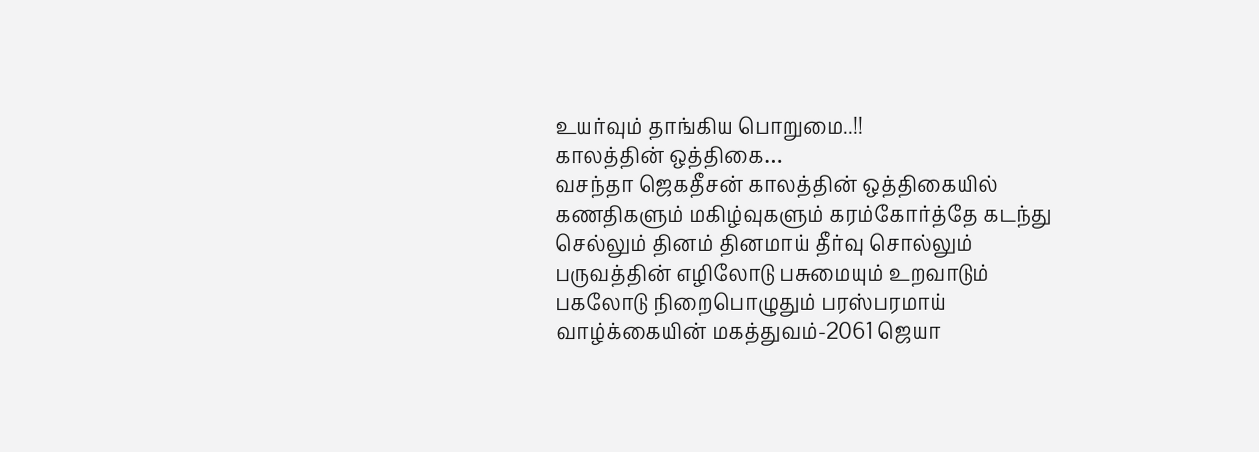உயர்வும் தாங்கிய பொறுமை..!!
காலத்தின் ஒத்திகை…
வசந்தா ஜெகதீசன் காலத்தின் ஒத்திகையில் கணதிகளும் மகிழ்வுகளும் கரம்கோர்த்தே கடந்து செல்லும் தினம் தினமாய் தீர்வு சொல்லும் பருவத்தின் எழிலோடு பசுமையும் உறவாடும் பகலோடு நிறைபொழுதும் பரஸ்பரமாய்
வாழ்க்கையின் மகத்துவம்-2061 ஜெயா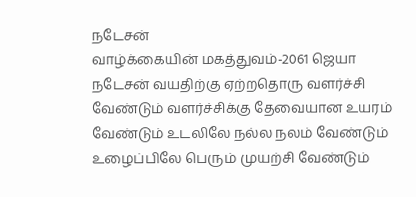நடேசன்
வாழ்க்கையின் மகத்துவம்-2061 ஜெயா நடேசன் வயதிற்கு ஏற்றதொரு வளர்ச்சி வேண்டும் வளர்ச்சிக்கு தேவையான உயரம் வேண்டும் உடலிலே நல்ல நலம் வேண்டும் உழைப்பிலே பெரும் முயற்சி வேண்டும்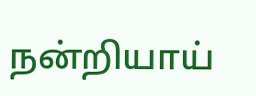நன்றியாய்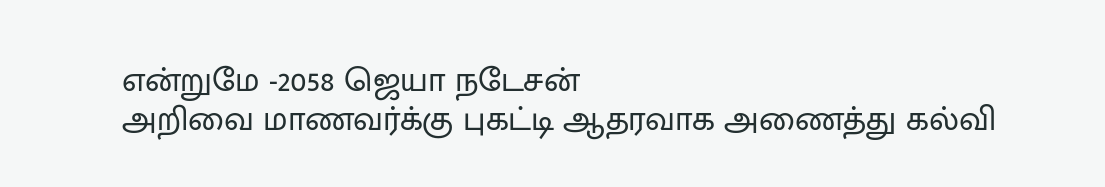என்றுமே -2058 ஜெயா நடேசன்
அறிவை மாணவர்க்கு புகட்டி ஆதரவாக அணைத்து கல்வி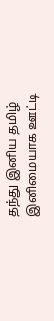தந்து இனிய தமிழ் இனிமையாக ஊட்டி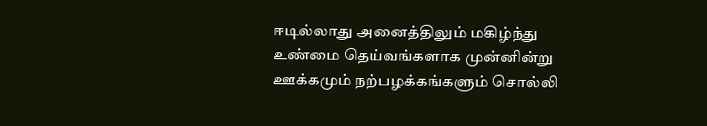ஈடில்லாது அனைத்திலும் மகிழ்ந்து உண்மை தெய்வங்களாக முன்னின்று ஊக்கமும் நற்பழக்கங்களும் சொல்லி